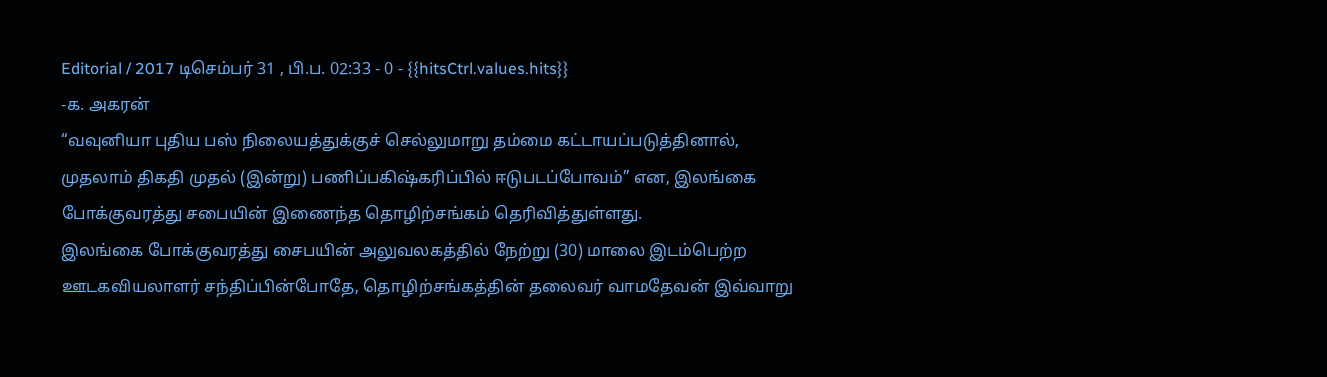Editorial / 2017 டிசெம்பர் 31 , பி.ப. 02:33 - 0 - {{hitsCtrl.values.hits}}
-க. அகரன்
“வவுனியா புதிய பஸ் நிலையத்துக்குச் செல்லுமாறு தம்மை கட்டாயப்படுத்தினால், முதலாம் திகதி முதல் (இன்று) பணிப்பகிஷ்கரிப்பில் ஈடுபடப்போவம்” என, இலங்கை போக்குவரத்து சபையின் இணைந்த தொழிற்சங்கம் தெரிவித்துள்ளது.
இலங்கை போக்குவரத்து சைபயின் அலுவலகத்தில் நேற்று (30) மாலை இடம்பெற்ற ஊடகவியலாளர் சந்திப்பின்போதே, தொழிற்சங்கத்தின் தலைவர் வாமதேவன் இவ்வாறு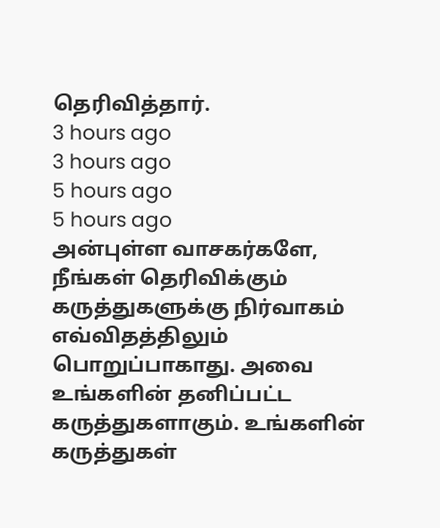தெரிவித்தார்.
3 hours ago
3 hours ago
5 hours ago
5 hours ago
அன்புள்ள வாசகர்களே,
நீங்கள் தெரிவிக்கும் கருத்துகளுக்கு நிர்வாகம் எவ்விதத்திலும் பொறுப்பாகாது. அவை உங்களின் தனிப்பட்ட கருத்துகளாகும். உங்களின் கருத்துகள்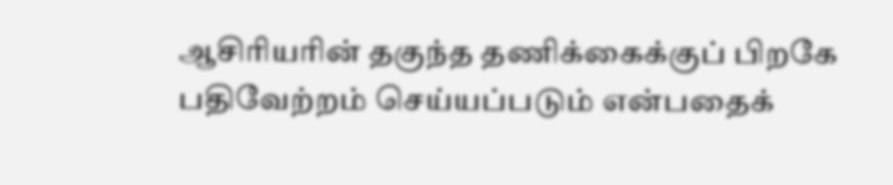ஆசிரியரின் தகுந்த தணிக்கைக்குப் பிறகே பதிவேற்றம் செய்யப்படும் என்பதைக்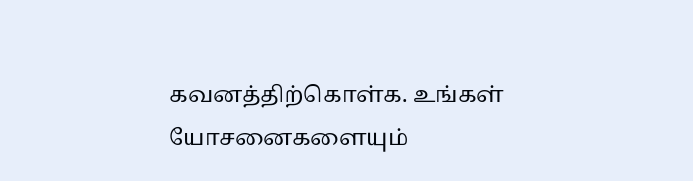கவனத்திற்கொள்க. உங்கள் யோசனைகளையும்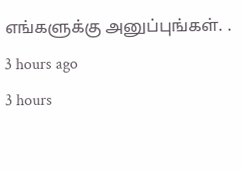எங்களுக்கு அனுப்புங்கள். .
3 hours ago
3 hours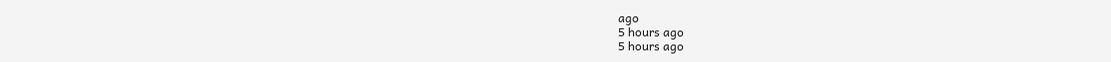ago
5 hours ago
5 hours ago